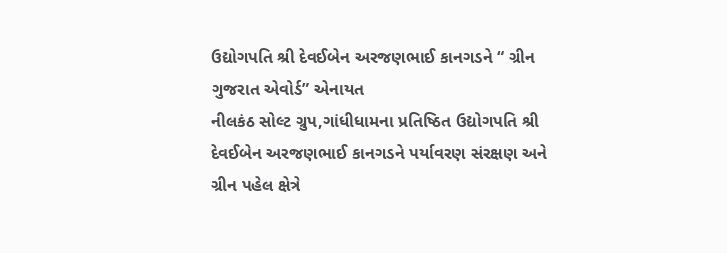ઉદ્યોગપતિ શ્રી દેવઈબેન અરજણભાઈ કાનગડને “ ગ્રીન ગુજરાત એવોર્ડ” એનાયત
નીલકંઠ સોલ્ટ ગ્રુપ,ગાંધીધામના પ્રતિષ્ઠિત ઉદ્યોગપતિ શ્રી દેવઈબેન અરજણભાઈ કાનગડને પર્યાવરણ સંરક્ષણ અને ગ્રીન પહેલ ક્ષેત્રે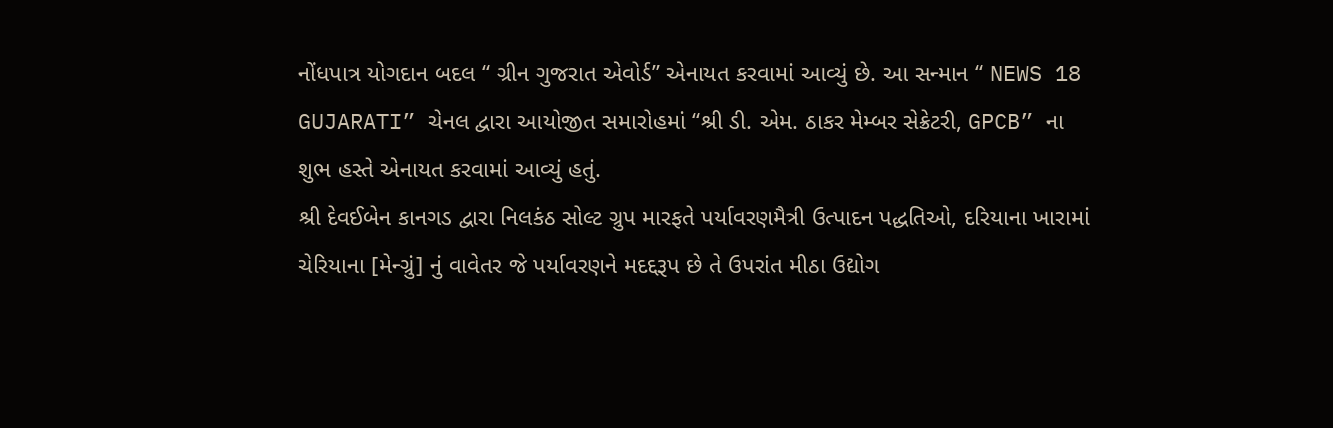નોંધપાત્ર યોગદાન બદલ “ ગ્રીન ગુજરાત એવોર્ડ” એનાયત કરવામાં આવ્યું છે. આ સન્માન “ NEWS 18 GUJARATI” ચેનલ દ્વારા આયોજીત સમારોહમાં “શ્રી ડી. એમ. ઠાકર મેમ્બર સેક્રેટરી, GPCB” ના શુભ હસ્તે એનાયત કરવામાં આવ્યું હતું.
શ્રી દેવઈબેન કાનગડ દ્વારા નિલકંઠ સોલ્ટ ગ્રુપ મારફતે પર્યાવરણમૈત્રી ઉત્પાદન પદ્ધતિઓ, દરિયાના ખારામાં ચેરિયાના [મેન્ગ્રું] નું વાવેતર જે પર્યાવરણને મદદ્દરૂપ છે તે ઉપરાંત મીઠા ઉદ્યોગ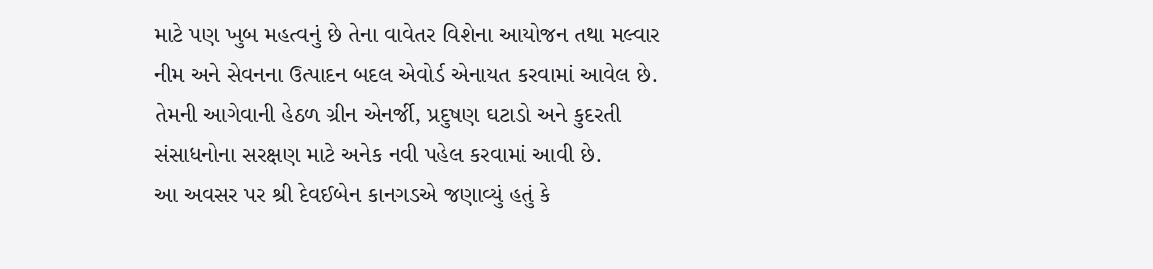માટે પણ ખુબ મહત્વનું છે તેના વાવેતર વિશેના આયોજન તથા મલ્વાર નીમ અને સેવનના ઉત્પાદન બદલ એવોર્ડ એનાયત કરવામાં આવેલ છે. તેમની આગેવાની હેઠળ ગ્રીન એનર્જી, પ્રદુષણ ઘટાડો અને કુદરતી સંસાધનોના સરક્ષણ માટે અનેક નવી પહેલ કરવામાં આવી છે.
આ અવસર પર શ્રી દેવઈબેન કાનગડએ જણાવ્યું હતું કે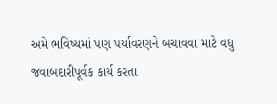અમે ભવિષ્યમાં પણ પર્યાવરણને બચાવવા માટે વધુ જવાબદારીપૂર્વક કાર્ય કરતા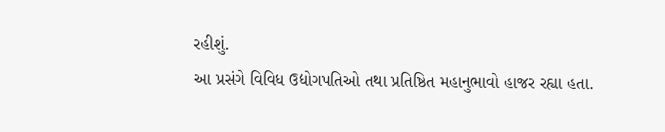રહીશું.
આ પ્રસંગે વિવિધ ઉદ્યોગપતિઓ તથા પ્રતિષ્ઠિત મહાનુભાવો હાજર રહ્યા હતા.